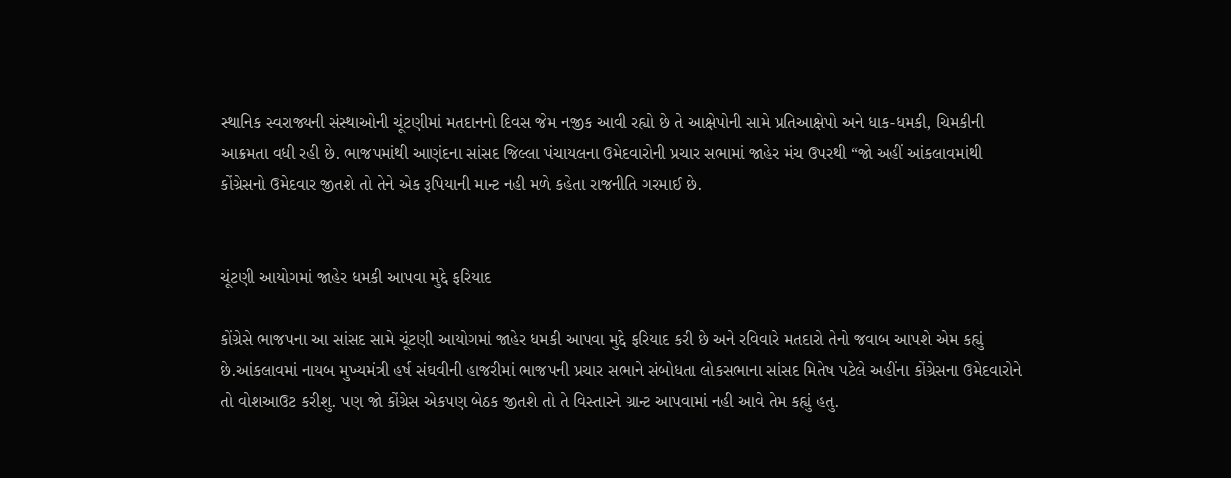સ્થાનિક સ્વરાજ્યની સંસ્થાઓની ચૂંટણીમાં મતદાનનો દિવસ જેમ નજીક આવી રહ્યો છે તે આક્ષેપોની સામે પ્રતિઆક્ષેપો અને ધાક-ધમકી, ચિમકીની આક્રમતા વધી રહી છે. ભાજપમાંથી આણંદના સાંસદ જિલ્લા પંચાયલના ઉમેદવારોની પ્રચાર સભામાં જાહેર મંચ ઉપરથી “જો અહીં આંકલાવમાંથી કોંગ્રેસનો ઉમેદવાર જીતશે તો તેને એક રૂપિયાની માન્ટ નહી મળે કહેતા રાજનીતિ ગરમાઈ છે.


ચૂંટણી આયોગમાં જાહેર ધમકી આપવા મુદ્દે ફરિયાદ

કોંગ્રેસે ભાજપના આ સાંસદ સામે ચૂંટણી આયોગમાં જાહેર ધમકી આપવા મુદ્દે ફરિયાદ કરી છે અને રવિવારે મતદારો તેનો જવાબ આપશે એમ કહ્યું છે.આંકલાવમાં નાયબ મુખ્યમંત્રી હર્ષ સંઘવીની હાજરીમાં ભાજપની પ્રચાર સભાને સંબોધતા લોકસભાના સાંસદ મિતેષ પટેલે અહીંના કોંગ્રેસના ઉમેદવારોને તો વોશઆઉટ કરીશુ. પણ જો કોંગ્રેસ એકપણ બેઠક જીતશે તો તે વિસ્તારને ગ્રાન્ટ આપવામાં નહી આવે તેમ કહ્યું હતુ.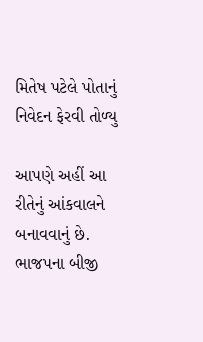મિતેષ પટેલે પોતાનું નિવેદન ફેરવી તોળ્યુ

આપણે અહીં આ રીતેનું આંકવાલને બનાવવાનું છે. ભાજપના બીજી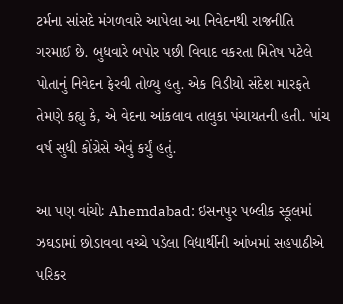ટર્મના સાંસદે મંગળવારે આપેલા આ નિવેદનથી રાજનીતિ ગરમાઈ છે. બુધવારે બપોર પછી વિવાદ વકરતા મિતેષ પટેલે પોતાનું નિવેદન ફેરવી તોળ્યુ હતુ. એક વિડીયો સંદેશ મારફતે તેમણે કહ્યુ કે, એ વેદના આંકલાવ તાલુકા પંચાયતની હતી. પાંચ વર્ષ સુધી કોંગ્રેસે એવું કર્યું હતું.

આ પણ વાંચોઃ Ahemdabad: ઇસનપુર પબ્લીક સ્કૂલમાં ઝઘડામાં છોડાવવા વચ્ચે પડેલા વિદ્યાર્થીની આંખમાં સહપાઠીએ પરિકર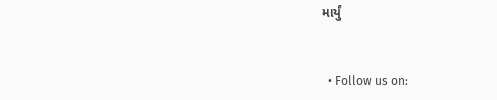માર્યું


  • Follow us on: